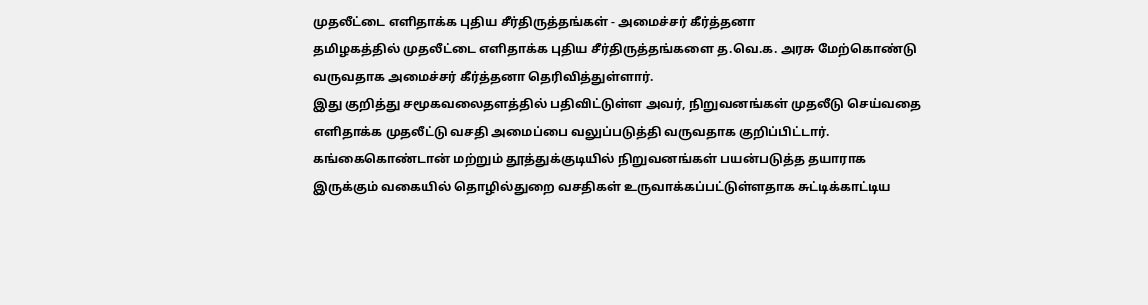முதலீட்டை எளிதாக்க புதிய சீர்திருத்தங்கள் - அமைச்சர் கீர்த்தனா
தமிழகத்தில் முதலீட்டை எளிதாக்க புதிய சீர்திருத்தங்களை த.வெ.க. அரசு மேற்கொண்டு வருவதாக அமைச்சர் கீர்த்தனா தெரிவித்துள்ளார்.
இது குறித்து சமூகவலைதளத்தில் பதிவிட்டுள்ள அவர், நிறுவனங்கள் முதலீடு செய்வதை எளிதாக்க முதலீட்டு வசதி அமைப்பை வலுப்படுத்தி வருவதாக குறிப்பிட்டார்.
கங்கைகொண்டான் மற்றும் தூத்துக்குடியில் நிறுவனங்கள் பயன்படுத்த தயாராக இருக்கும் வகையில் தொழில்துறை வசதிகள் உருவாக்கப்பட்டுள்ளதாக சுட்டிக்காட்டிய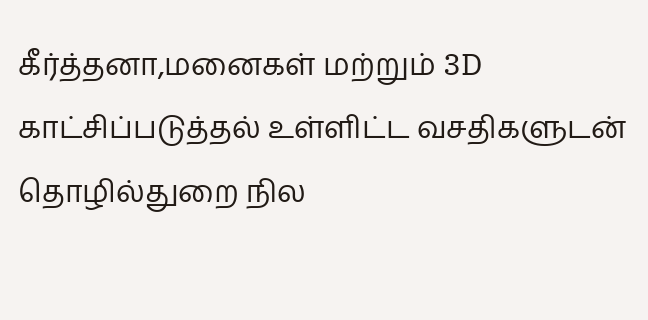கீர்த்தனா,மனைகள் மற்றும் 3D காட்சிப்படுத்தல் உள்ளிட்ட வசதிகளுடன் தொழில்துறை நில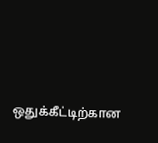ஒதுக்கீட்டிற்கான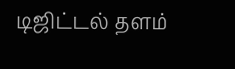டிஜிட்டல் தளம்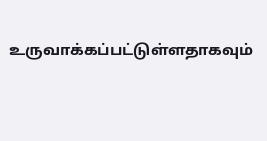உருவாக்கப்பட்டுள்ளதாகவும்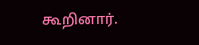கூறினார்.